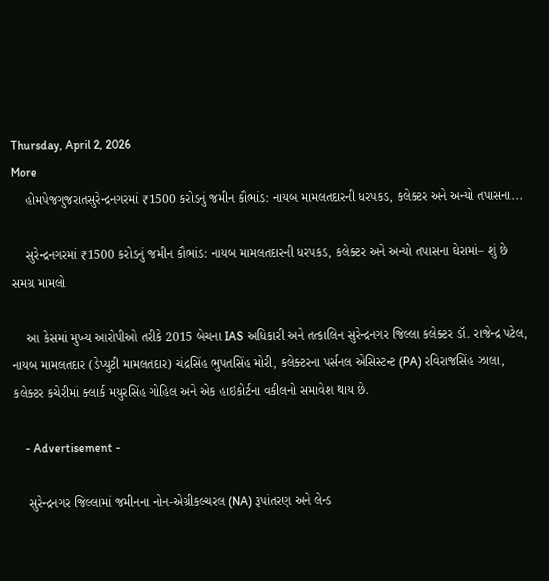Thursday, April 2, 2026
More
    હોમપેજગુજરાતસુરેન્દ્રનગરમાં ₹1500 કરોડનું જમીન કૌભાંડ: નાયબ મામલતદારની ધરપકડ, કલેક્ટર અને અન્યો તપાસના...

    સુરેન્દ્રનગરમાં ₹1500 કરોડનું જમીન કૌભાંડ: નાયબ મામલતદારની ધરપકડ, કલેક્ટર અને અન્યો તપાસના ઘેરામાં– શું છે સમગ્ર મામલો

    આ કેસમાં મુખ્ય આરોપીઓ તરીકે 2015 બેચના IAS અધિકારી અને તત્કાલિન સુરેન્દ્રનગર જિલ્લા કલેક્ટર ડૉ. રાજેન્દ્ર પટેલ, નાયબ મામલતદાર (ડેપ્યુટી મામલતદાર) ચંદ્રસિંહ ભુપતસિંહ મોરી, કલેક્ટરના પર્સનલ એસિસ્ટન્ટ (PA) રવિરાજસિંહ ઝાલા, કલેક્ટર કચેરીમાં ક્લાર્ક મયુરસિંહ ગોહિલ અને એક હાઇકોર્ટના વકીલનો સમાવેશ થાય છે.

    - Advertisement -

    સુરેન્દ્રનગર જિલ્લામાં જમીનના નોન-એગ્રીકલ્ચરલ (NA) રૂપાંતરણ અને લેન્ડ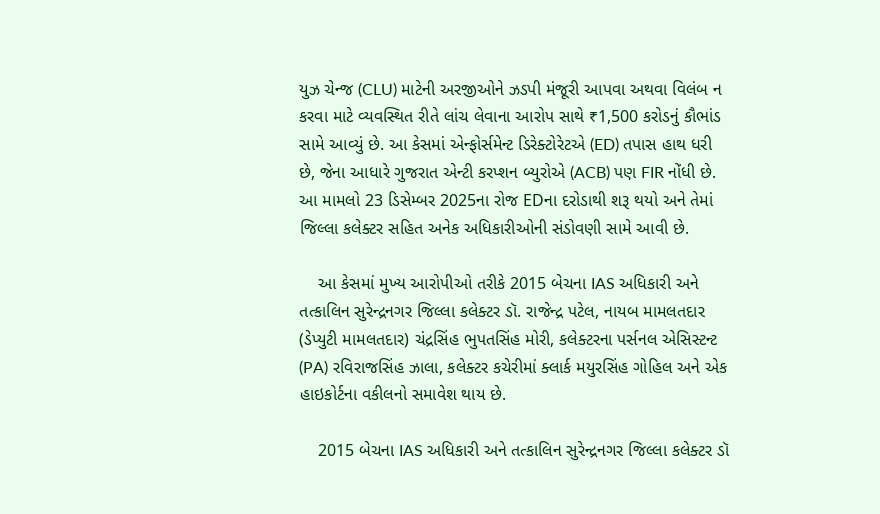યુઝ ચેન્જ (CLU) માટેની અરજીઓને ઝડપી મંજૂરી આપવા અથવા વિલંબ ન કરવા માટે વ્યવસ્થિત રીતે લાંચ લેવાના આરોપ સાથે ₹1,500 કરોડનું કૌભાંડ સામે આવ્યું છે. આ કેસમાં એન્ફોર્સમેન્ટ ડિરેક્ટોરેટએ (ED) તપાસ હાથ ધરી છે, જેના આધારે ગુજરાત એન્ટી કરપ્શન બ્યુરોએ (ACB) પણ FIR નોંધી છે. આ મામલો 23 ડિસેમ્બર 2025ના રોજ EDના દરોડાથી શરૂ થયો અને તેમાં જિલ્લા કલેક્ટર સહિત અનેક અધિકારીઓની સંડોવણી સામે આવી છે.

    આ કેસમાં મુખ્ય આરોપીઓ તરીકે 2015 બેચના IAS અધિકારી અને તત્કાલિન સુરેન્દ્રનગર જિલ્લા કલેક્ટર ડૉ. રાજેન્દ્ર પટેલ, નાયબ મામલતદાર (ડેપ્યુટી મામલતદાર) ચંદ્રસિંહ ભુપતસિંહ મોરી, કલેક્ટરના પર્સનલ એસિસ્ટન્ટ (PA) રવિરાજસિંહ ઝાલા, કલેક્ટર કચેરીમાં ક્લાર્ક મયુરસિંહ ગોહિલ અને એક હાઇકોર્ટના વકીલનો સમાવેશ થાય છે.

    2015 બેચના IAS અધિકારી અને તત્કાલિન સુરેન્દ્રનગર જિલ્લા કલેક્ટર ડૉ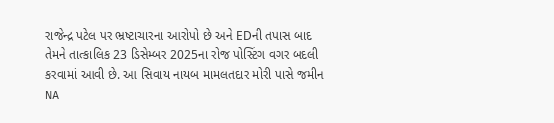રાજેન્દ્ર પટેલ પર ભ્રષ્ટાચારના આરોપો છે અને EDની તપાસ બાદ તેમને તાત્કાલિક 23 ડિસેમ્બર 2025ના રોજ પોસ્ટિંગ વગર બદલી કરવામાં આવી છે. આ સિવાય નાયબ મામલતદાર મોરી પાસે જમીન NA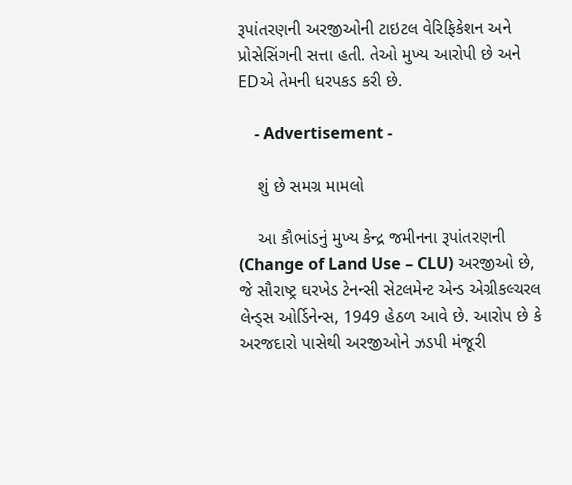રૂપાંતરણની અરજીઓની ટાઇટલ વેરિફિકેશન અને પ્રોસેસિંગની સત્તા હતી. તેઓ મુખ્ય આરોપી છે અને EDએ તેમની ધરપકડ કરી છે.

    - Advertisement -

    શું છે સમગ્ર મામલો

    આ કૌભાંડનું મુખ્ય કેન્દ્ર જમીનના રૂપાંતરણની (Change of Land Use – CLU) અરજીઓ છે, જે સૌરાષ્ટ્ર ઘરખેડ ટેનન્સી સેટલમેન્ટ એન્ડ એગ્રીકલ્ચરલ લેન્ડ્સ ઓર્ડિનેન્સ, 1949 હેઠળ આવે છે. આરોપ છે કે અરજદારો પાસેથી અરજીઓને ઝડપી મંજૂરી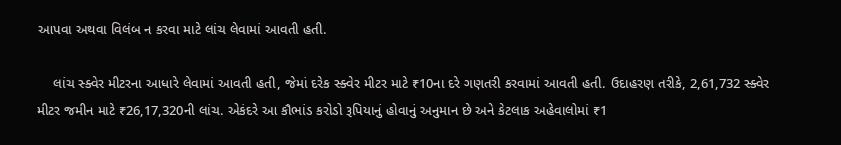આપવા અથવા વિલંબ ન કરવા માટે લાંચ લેવામાં આવતી હતી.

    લાંચ સ્ક્વેર મીટરના આધારે લેવામાં આવતી હતી, જેમાં દરેક સ્ક્વેર મીટર માટે ₹10ના દરે ગણતરી કરવામાં આવતી હતી. ઉદાહરણ તરીકે, 2,61,732 સ્ક્વેર મીટર જમીન માટે ₹26,17,320ની લાંચ. એકંદરે આ કૌભાંડ કરોડો રૂપિયાનું હોવાનું અનુમાન છે અને કેટલાક અહેવાલોમાં ₹1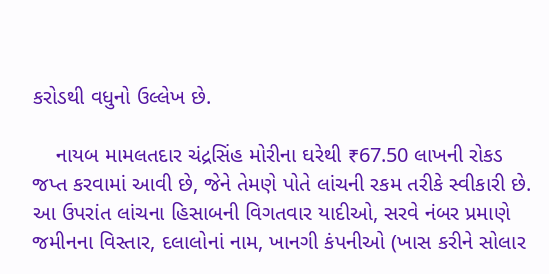કરોડથી વધુનો ઉલ્લેખ છે.

    નાયબ મામલતદાર ચંદ્રસિંહ મોરીના ઘરેથી ₹67.50 લાખની રોકડ જપ્ત કરવામાં આવી છે, જેને તેમણે પોતે લાંચની રકમ તરીકે સ્વીકારી છે. આ ઉપરાંત લાંચના હિસાબની વિગતવાર યાદીઓ, સરવે નંબર પ્રમાણે જમીનના વિસ્તાર, દલાલોનાં નામ, ખાનગી કંપનીઓ (ખાસ કરીને સોલાર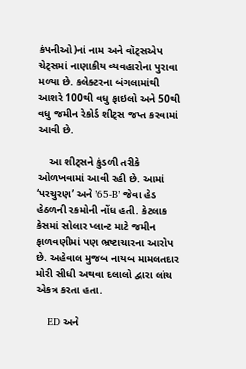કંપનીઓ)નાં નામ અને વૉટ્સએપ ચેટ્સમાં નાણાકીય વ્યવહારોના પુરાવા મળ્યા છે. કલેક્ટરના બંગલામાંથી આશરે 100થી વધુ ફાઇલો અને 50થી વધુ જમીન રેકોર્ડ શીટ્સ જપ્ત કરવામાં આવી છે.

    આ શીટ્સને કુંડળી તરીકે ઓળખવામાં આવી રહી છે. આમાં ‘પરચુરણ’ અને ’65-B’ જેવા હેડ હેઠળની રકમોની નોંધ હતી. કેટલાક કેસમાં સોલાર પ્લાન્ટ માટે જમીન ફાળવણીમાં પણ ભ્રષ્ટાચારના આરોપ છે. અહેવાલ મુજબ નાયબ મામલતદાર મોરી સીધી અથવા દલાલો દ્વારા લાંચ એકત્ર કરતા હતા.

    ED અને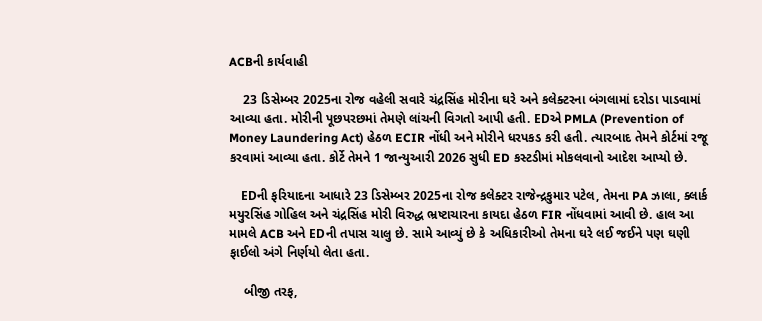ACBની કાર્યવાહી

    23 ડિસેમ્બર 2025ના રોજ વહેલી સવારે ચંદ્રસિંહ મોરીના ઘરે અને કલેક્ટરના બંગલામાં દરોડા પાડવામાં આવ્યા હતા. મોરીની પૂછપરછમાં તેમણે લાંચની વિગતો આપી હતી. EDએ PMLA (Prevention of Money Laundering Act) હેઠળ ECIR નોંધી અને મોરીને ધરપકડ કરી હતી. ત્યારબાદ તેમને કોર્ટમાં રજૂ કરવામાં આવ્યા હતા. કોર્ટે તેમને 1 જાન્યુઆરી 2026 સુધી ED કસ્ટડીમાં મોકલવાનો આદેશ આપ્યો છે.

    EDની ફરિયાદના આધારે 23 ડિસેમ્બર 2025ના રોજ કલેક્ટર રાજેન્દ્રકુમાર પટેલ, તેમના PA ઝાલા, ક્લાર્ક મયુરસિંહ ગોહિલ અને ચંદ્રસિંહ મોરી વિરુદ્ધ ભ્રષ્ટાચારના કાયદા હેઠળ FIR નોંધવામાં આવી છે. હાલ આ મામલે ACB અને EDની તપાસ ચાલુ છે. સામે આવ્યું છે કે અધિકારીઓ તેમના ઘરે લઈ જઈને પણ ઘણી ફાઈલો અંગે નિર્ણયો લેતા હતા.

    બીજી તરફ,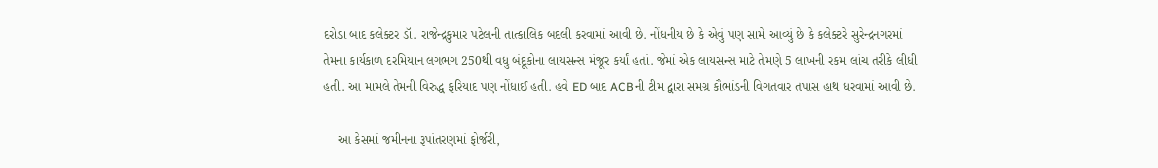દરોડા બાદ કલેક્ટર ડૉ. રાજેન્દ્રકુમાર પટેલની તાત્કાલિક બદલી કરવામાં આવી છે. નોંધનીય છે કે એવું પણ સામે આવ્યું છે કે કલેક્ટરે સુરેન્દ્રનગરમાં તેમના કાર્યકાળ દરમિયાન લગભગ 250થી વધુ બંદૂકોના લાયસન્સ મંજૂર કર્યાં હતાં. જેમાં એક લાયસન્સ માટે તેમણે 5 લાખની રકમ લાંચ તરીકે લીધી હતી. આ મામલે તેમની વિરુદ્ધ ફરિયાદ પણ નોંધાઈ હતી. હવે ED બાદ ACBની ટીમ દ્વારા સમગ્ર કૌભાંડની વિગતવાર તપાસ હાથ ધરવામાં આવી છે.

    આ કેસમાં જમીનના રૂપાંતરણમાં ફોર્જરી,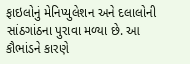ફાઇલોનું મેનિપ્યુલેશન અને દલાલોની સાંઠગાંઠના પુરાવા મળ્યા છે. આ કૌભાંડને કારણે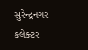સુરેન્દ્રનગર કલેક્ટર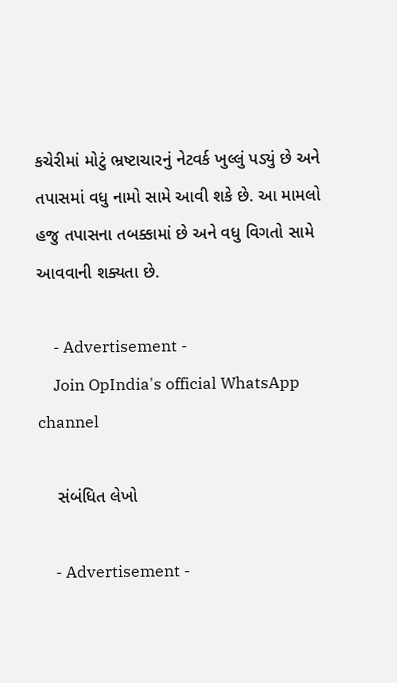કચેરીમાં મોટું ભ્રષ્ટાચારનું નેટવર્ક ખુલ્લું પડ્યું છે અને તપાસમાં વધુ નામો સામે આવી શકે છે. આ મામલો હજુ તપાસના તબક્કામાં છે અને વધુ વિગતો સામે આવવાની શક્યતા છે.

    - Advertisement -
    Join OpIndia's official WhatsApp channel

    સંબંધિત લેખો

    - Advertisement -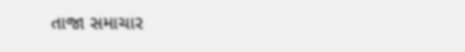તાજા સમાચાર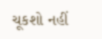ચૂકશો નહીં